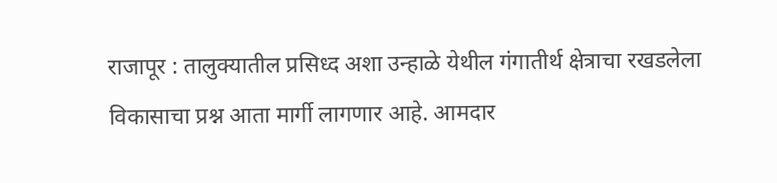राजापूर : तालुक्यातील प्रसिध्द अशा उन्हाळे येथील गंगातीर्थ क्षेत्राचा रखडलेला विकासाचा प्रश्न आता मार्गी लागणार आहे. आमदार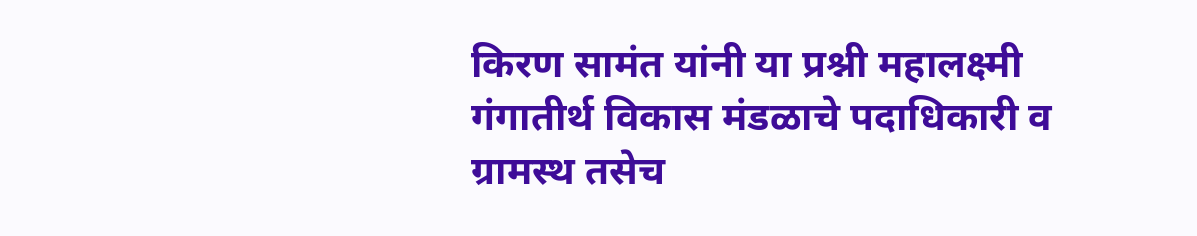किरण सामंत यांनी या प्रश्नी महालक्ष्मी गंगातीर्थ विकास मंडळाचे पदाधिकारी व ग्रामस्थ तसेच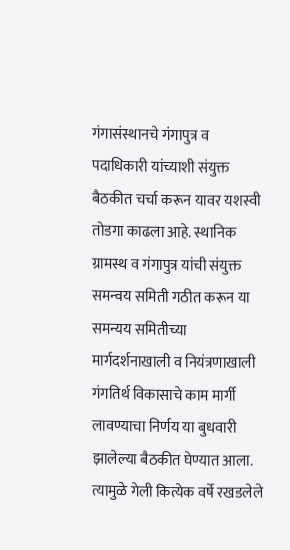गंगासंस्थानचे गंगापुत्र व पदाधिकारी यांच्याशी संयुक्त बैठकीत चर्चा करून यावर यशस्वी तोडगा काढला आहे. स्थानिक ग्रामस्थ व गंगापुत्र यांची संयुक्त समन्वय समिती गठीत करून या समन्यय समितीच्या मार्गदर्शनाखाली व नियंत्रणाखाली गंगतिर्थ विकासाचे काम मार्गी लावण्याचा निर्णय या बुधवारी झालेल्या बैठकीत घेण्यात आला.
त्यामुळे गेली कित्येक वर्षे रखडलेले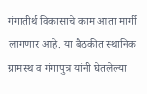गंगातीर्थ विकासाचे काम आता मार्गी लागणार आहे. या बैठकीत स्थानिक ग्रामस्थ व गंगापुत्र यांनी घेतलेल्या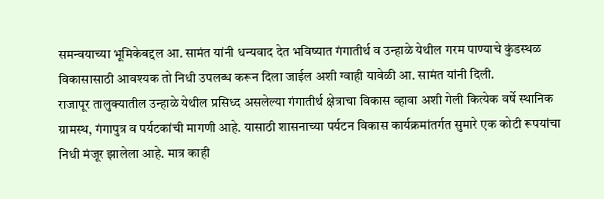समन्वयाच्या भूमिकेबद्दल आ. सामंत यांनी धन्यवाद देत भविष्यात गंगातीर्थ व उन्हाळे येथील गरम पाण्याचे कुंडस्थळ विकासासाठी आवश्यक तो निधी उपलब्ध करून दिला जाईल अशी ग्वाही यावेळी आ. सामंत यांनी दिली.
राजापूर तालुक्यातील उन्हाळे येथील प्रसिध्द असलेल्या गंगातीर्थ क्षेत्राचा विकास व्हावा अशी गेली कित्येक वर्षे स्थानिक ग्रामस्थ, गंगापुत्र व पर्यटकांची मागणी आहे. यासाठी शासनाच्या पर्यटन विकास कार्यक्रमांतर्गत सुमारे एक कोटी रूपयांचा निधी मंजूर झालेला आहे. मात्र काही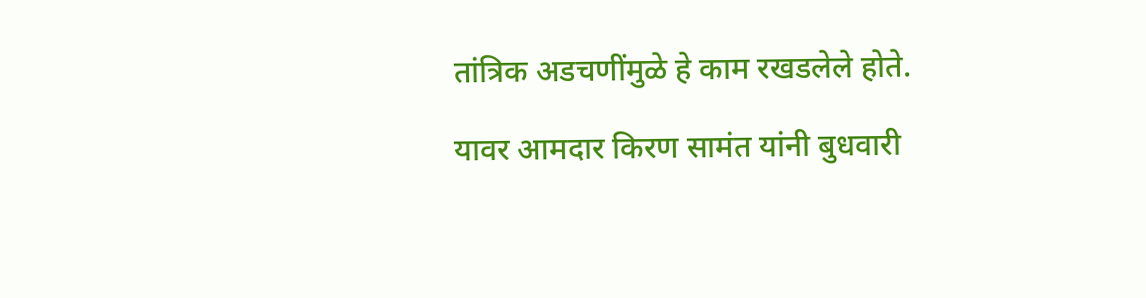तांत्रिक अडचणींमुळे हे काम रखडलेले होते.

यावर आमदार किरण सामंत यांनी बुधवारी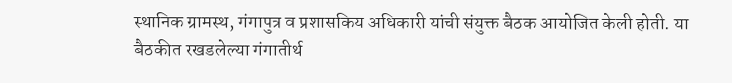स्थानिक ग्रामस्थ, गंगापुत्र व प्रशासकिय अधिकारी यांची संयुक्त बैठक आयोजित केली होती. या बैठकीत रखडलेल्या गंगातीर्थ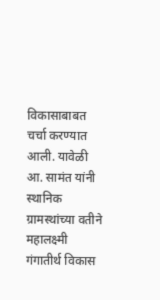विकासाबाबत चर्चा करण्यात आली. यावेळी आ. सामंत यांनी स्थानिक ग्रामस्थांच्या वतीने महालक्ष्मी गंगातीर्थ विकास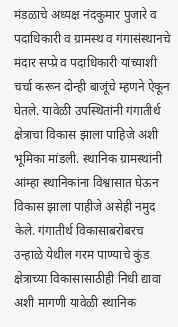मंडळाचे अध्यक्ष नंदकुमार पुजारे व पदाधिकारी व ग्रामस्थ व गंगासंस्थानचे मंदार सप्प्रे व पदाधिकारी यांच्याशी चर्चा करून दोन्ही बाजूंचे म्हणने ऐकून घेतले. यावेळी उपस्थितांनी गंगातीर्थ क्षेत्राचा विकास झाला पाहिजे अशी भूमिका मांडली. स्थानिक ग्रामस्थांनी आंम्हा स्थानिकांना विश्वासात घेऊन विकास झाला पाहीजे असेही नमुद केले. गंगातीर्थ विकासाबरोबरच उन्हाळे येथील गरम पाण्याचे कुंड क्षेत्राच्या विकासासाठीही निधी द्यावा अशी मागणी यावेळी स्थानिक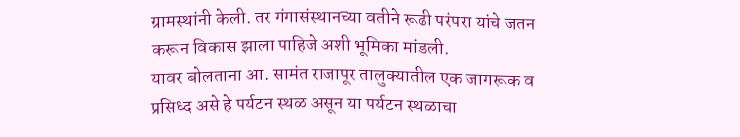ग्रामस्थांनी केली. तर गंगासंस्थानच्या वतीने रूढी परंपरा यांचे जतन करून विकास झाला पाहिजे अशी भूमिका मांडली.
यावर बोलताना आ. सामंत राजापूर तालुक्यातील एक जागरूक व प्रसिध्द असे हे पर्यटन स्थळ असून या पर्यटन स्थळाचा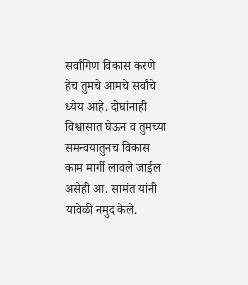सर्वांगिण विकास करणे हेच तुमचे आमचे सर्वांचे ध्येय आहे. दोघांनाही विश्वासात घेऊन व तुमच्या समन्वयातुनच विकास काम मार्गी लावले जाईल असेही आ. सामंत यांनी यावेळी नमुद केले.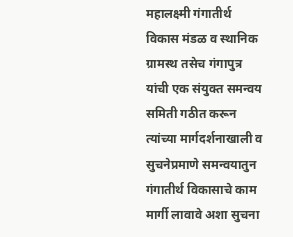महालक्ष्मी गंगातीर्थ विकास मंडळ व स्थानिक ग्रामस्थ तसेच गंगापुत्र यांची एक संयुक्त समन्वय समिती गठीत करून त्यांच्या मार्गदर्शनाखाली व सुचनेप्रमाणे समन्वयातुन गंगातीर्थ विकासाचे काम मार्गी लावावे अशा सुचना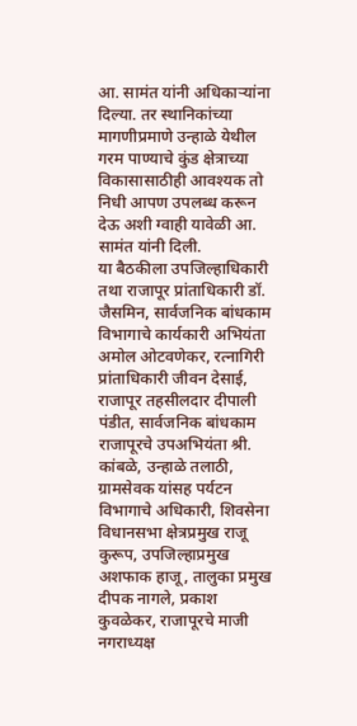आ. सामंत यांनी अधिकाऱ्यांना दिल्या. तर स्थानिकांच्या मागणीप्रमाणे उन्हाळे येथील गरम पाण्याचे कुंड क्षेत्राच्या विकासासाठीही आवश्यक तो निधी आपण उपलब्ध करून देऊ अशी ग्वाही यावेळी आ. सामंत यांनी दिली.
या बैठकीला उपजिल्हाधिकारी तथा राजापूर प्रांताधिकारी डॉ. जैसमिन, सार्वजनिक बांधकाम विभागाचे कार्यकारी अभियंता अमोल ओटवणेकर, रत्नागिरी प्रांताधिकारी जीवन देसाई, राजापूर तहसीलदार दीपाली पंडीत, सार्वजनिक बांधकाम राजापूरचे उपअभियंता श्री. कांबळे, उन्हाळे तलाठी, ग्रामसेवक यांसह पर्यटन विभागाचे अधिकारी, शिवसेना विधानसभा क्षेत्रप्रमुख राजू कुरूप, उपजिल्हाप्रमुख अशफाक हाजू, तालुका प्रमुख दीपक नागले, प्रकाश कुवळेकर, राजापूरचे माजी नगराध्यक्ष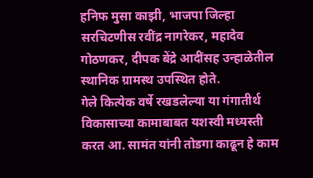हनिफ मुसा काझी, भाजपा जिल्हा सरचिटणीस रवींद्र नागरेकर, महादेव गोठणकर, दीपक बेंद्रे आदींसह उन्हाळेतील स्थानिक ग्रामस्थ उपस्थित होते.
गेले कित्येक वर्षे रखडलेल्या या गंगातीर्थ विकासाच्या कामाबाबत यशस्वी मध्यस्ती करत आ. सामंत यांनी तोडगा काढून हे काम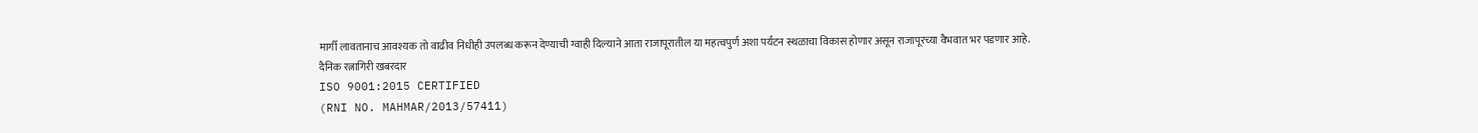मार्गी लावतानाच आवश्यक तो वाढीव निधीही उपलब्ध करून देण्याची ग्वाही दिल्याने आता राजापूरातील या महत्वपुर्ण अशा पर्यटन स्थळाचा विकास होणार असून राजापूरच्या वैभवात भर पडणार आहे.
दैनिक रत्नागिरी खबरदार
ISO 9001:2015 CERTIFIED
(RNI NO. MAHMAR/2013/57411)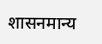शासनमान्य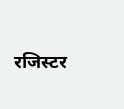रजिस्टर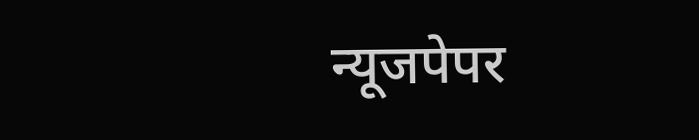न्यूजपेपर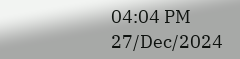04:04 PM 27/Dec/2024